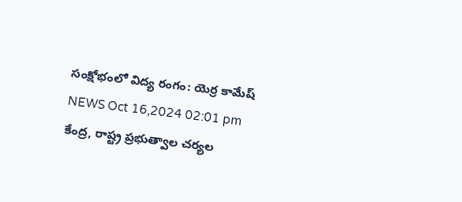సంక్షోభంలో విద్య రంగం: యెర్ర కామేష్
NEWS Oct 16,2024 02:01 pm
కేంద్ర, రాష్ట్ర ప్రభుత్వాల చర్యల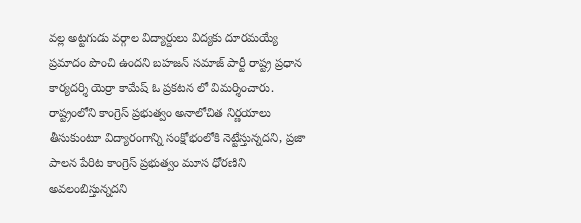వల్ల అట్టగుడు వర్గాల విద్యార్దులు విద్యకు దూరమయ్యే ప్రమాదం పొంచి ఉందని బహజన్ సమాజ్ పార్టీ రాష్ట్ర ప్రధాన కార్యదర్శి యెర్రా కామేష్ ఓ ప్రకటన లో విమర్శించారు. రాష్ట్రంలోని కాంగ్రెస్ ప్రభుత్వం అనాలోచిత నిర్ణయాలు తీసుకుంటూ విద్యారంగాన్ని సంక్షోభంలోకి నెట్టేస్తున్నదని, ప్రజా పాలన పేరిట కాంగ్రెస్ ప్రభుత్వం మూస ధోరణిని అవలంబిస్తున్నదని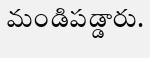మండిపడ్డారు.